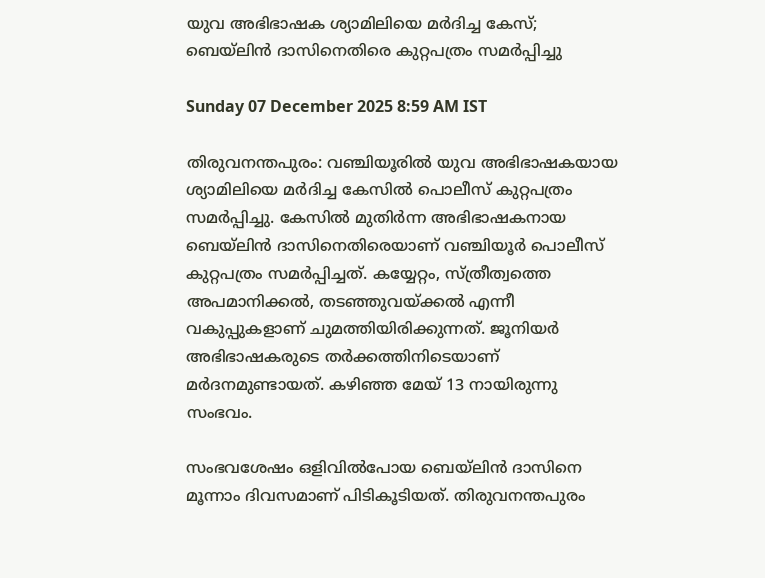യുവ അഭിഭാഷക ശ്യാമിലിയെ മർദിച്ച കേസ്; ബെയ്‌ലിൻ ദാസിനെതിരെ കുറ്റപത്രം സമർപ്പിച്ചു

Sunday 07 December 2025 8:59 AM IST

തിരുവനന്തപുരം: വഞ്ചിയൂരിൽ യുവ അഭിഭാഷകയായ ശ്യാമിലിയെ മർദിച്ച കേസിൽ പൊലീസ് കുറ്റപത്രം സമർപ്പിച്ചു. കേസിൽ മുതിർന്ന അഭിഭാഷകനായ ബെയ്‌ലിന്‍ ദാസിനെതിരെയാണ് വഞ്ചിയൂർ പൊലീസ് കുറ്റപത്രം സമർപ്പിച്ചത്. കയ്യേറ്റം, സ്ത്രീത്വത്തെ അപമാനിക്കൽ, തടഞ്ഞുവയ്ക്കൽ എന്നീ വകുപ്പുകളാണ് ചുമത്തിയിരിക്കുന്നത്. ജൂനിയർ അഭിഭാഷകരുടെ തർക്കത്തിനിടെയാണ് മർദനമുണ്ടായത്. കഴിഞ്ഞ മേയ് 13 നായിരുന്നു സംഭവം.

സംഭവശേഷം ഒളിവിൽപോയ ബെയ്‌ലിൻ ദാസിനെ മൂന്നാം ദിവസമാണ് പിടികൂടിയത്. തിരുവനന്തപുരം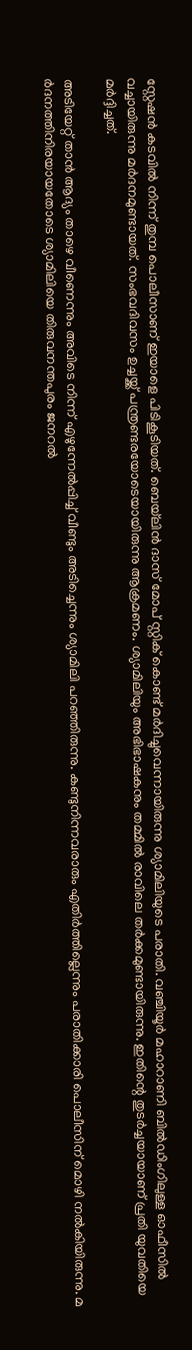സ്റ്റേഷന്‍ കടവില്‍ നിന്ന് തുമ്പ പൊലീസാണ് ഇയാളെ പിടികൂടിയത്. ബെയ്‌ലിൻ ദാസ് മോപ് സ്റ്റിക് കൊണ്ട് മർദിച്ചുവെന്നായിരുന്നു ശ്യാമിലിയുടെ പരാതി. വഞ്ചിയൂര്‍ മഹാറാണി ബില്‍ഡിംഗിലുള്ള ഓഫീസിൽ വച്ചായിരുന്നു മര്‍ദനമുണ്ടായത്. സംഭവദിവസം ഉച്ചയ്ക്ക് പന്ത്രണ്ടരയോടെയായിരുന്നു ആക്രമണം. ശ്യാമിലിയും അഭിഭാഷകനും തമ്മിൽ രാവിലെ തർക്കമുണ്ടായിരുന്നു. ഇതിന്റെ തുടർച്ചയായാണ് പ്രതി യുവതിയെ മർദ്ദിച്ചത്.

അടിയേറ്റ് താൻ ആദ്യം താഴെ വീണെന്നും അവിടെ നിന്ന് എഴുന്നേൽപ്പിച്ച് വീണ്ടും അടിച്ചെന്നും ശ്യാമിലി പറഞ്ഞിരുന്നു. കണ്ടുനിന്നവരാരും എതിർത്തില്ലെന്നും പരാതിക്കാരി പൊലീസിന് മൊഴി നൽകിയിരുന്നു. മ ർദനത്തിനിരയായതോടെ ശ്യാമിലിയെ തിരുവനന്തപുരം ജനറൽ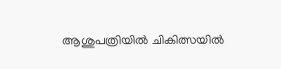ആശുപത്രിയിൽ ചികിത്സയിൽ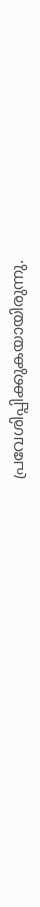പ്രവേശിപ്പിക്കുകയായിരുന്നു.